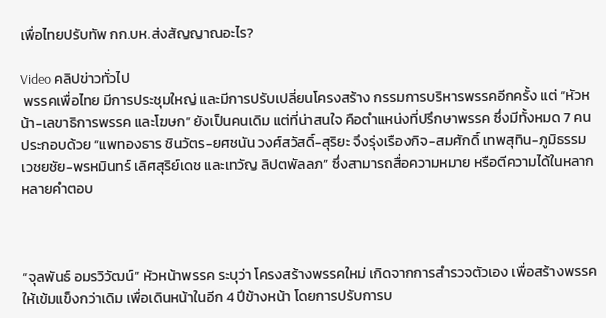เพื่อไทยปรับทัพ กก.บห.ส่งสัญญาณอะไร?

Video คลิปข่าวทั่วไป
 พรรคเพื่อไทย มีการประชุมใหญ่ และมีการปรับเปลี่ยนโครงสร้าง กรรมการบริหารพรรคอีกครั้ง แต่ “หัวหน้า-เลขาธิการพรรค และโฆษก” ยังเป็นคนเดิม แต่ที่น่าสนใจ คือตำแหน่งที่ปรึกษาพรรค ซึ่งมีทั้งหมด 7 คน ประกอบด้วย “แพทองธาร ชินวัตร-ยศชนัน วงศ์สวัสดิ์-สุริยะ จึงรุ่งเรืองกิจ-สมศักดิ์ เทพสุทิน-ภูมิธรรม เวชยชัย-พรหมินทร์ เลิศสุริย์เดช และเทวัญ ลิปตพัลลภ” ซึ่งสามารถสื่อความหมาย หรือตีความได้ในหลากหลายคำตอบ



“จุลพันธ์ อมรวิวัฒน์” หัวหน้าพรรค ระบุว่า โครงสร้างพรรคใหม่ เกิดจากการสำรวจตัวเอง เพื่อสร้างพรรคให้เข้มแข็งกว่าเดิม เพื่อเดินหน้าในอีก 4 ปีข้างหน้า โดยการปรับการบ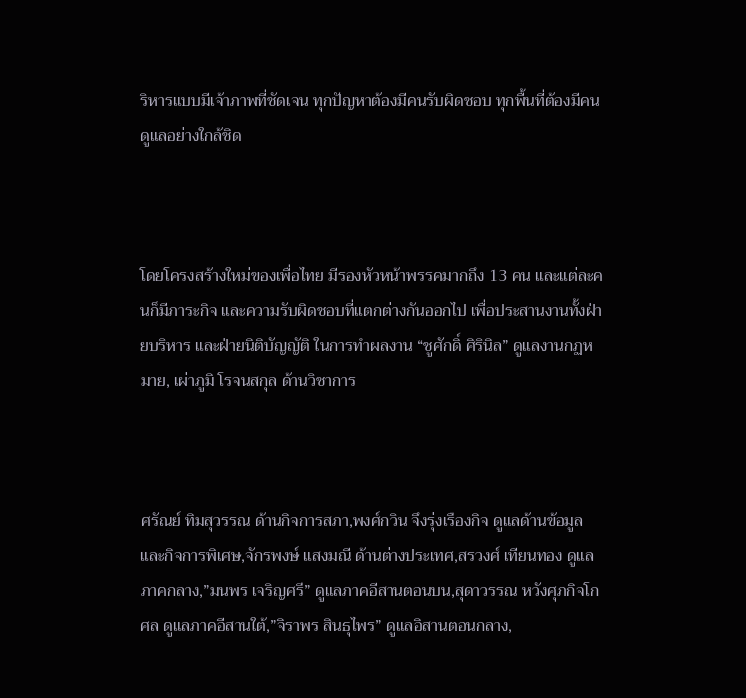ริหารแบบมีเจ้าภาพที่ชัดเจน ทุกปัญหาต้องมีคนรับผิดชอบ ทุกพื้นที่ต้องมีคนดูแลอย่างใกล้ชิด



โดยโครงสร้างใหม่ของเพื่อไทย มีรองหัวหน้าพรรคมากถึง 13 คน และแต่ละคนก็มีภาระกิจ และความรับผิดชอบที่แตกต่างกันออกไป เพื่อประสานงานทั้งฝ่ายบริหาร และฝ่ายนิติบัญญัติ ในการทำผลงาน “ชูศักดิ์ ศิรินิล” ดูแลงานกฏหมาย, เผ่าภูมิ โรจนสกุล ด้านวิชาการ



ศรัณย์ ทิมสุวรรณ ด้านกิจการสภา,พงศ์กวิน จึงรุ่งเรืองกิจ ดูแลด้านข้อมูลและกิจการพิเศษ,จักรพงษ์ แสงมณี ด้านต่างประเทศ,สรวงศ์ เทียนทอง ดูแลภาคกลาง,”มนพร เจริญศรี” ดูแลภาคอีสานตอนบน,สุดาวรรณ หวังศุภกิจโกศล ดูแลภาคอีสานใต้,”จิราพร สินธุไพร” ดูแลอิสานตอนกลาง,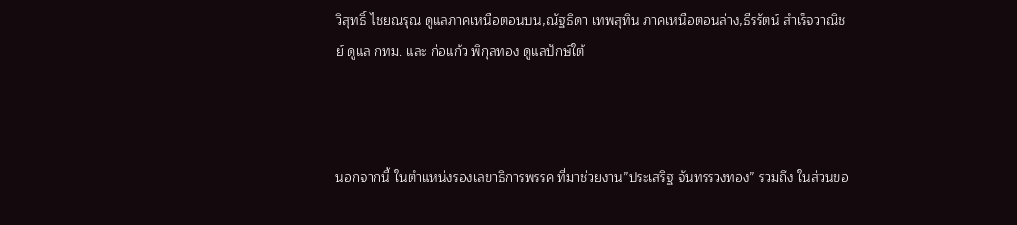วิสุทธิ์ ไชยณรุณ ดูแลภาคเหนือตอนบน,ณัฐธิดา เทพสุทิน ภาคเหนือตอนล่าง,ธีรรัตน์ สำเร็จวาณิชย์ ดูแล กทม. และ ก่อแก้ว พิกุลทอง ดูแลปักษ์ใต้



นอกจากนี้ ในตำแหน่งรองเลขาธิการพรรค ที่มาช่วยงาน”ประเสริฐ จันทรรวงทอง” รวมถึง ในส่วนขอ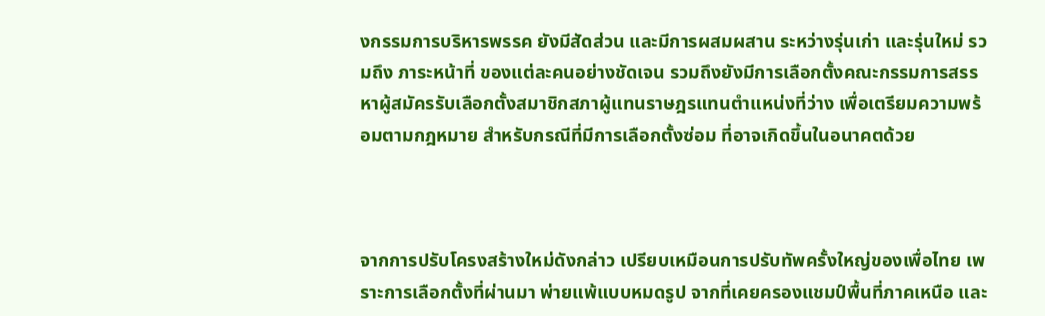งกรรมการบริหารพรรค ยังมีสัดส่วน และมีการผสมผสาน ระหว่างรุ่นเก่า และรุ่นใหม่ รวมถึง ภาระหน้าที่ ของแต่ละคนอย่างชัดเจน รวมถึงยังมีการเลือกตั้งคณะกรรมการสรรหาผู้สมัครรับเลือกตั้งสมาชิกสภาผู้แทนราษฎรแทนตำแหน่งที่ว่าง เพื่อเตรียมความพร้อมตามกฎหมาย สำหรับกรณีที่มีการเลือกตั้งซ่อม ที่อาจเกิดขึ้นในอนาคตด้วย



จากการปรับโครงสร้างใหม่ดังกล่าว เปรียบเหมือนการปรับทัพครั้งใหญ่ของเพื่อไทย เพราะการเลือกตั้งที่ผ่านมา พ่ายแพ้แบบหมดรูป จากที่เคยครองแชมป์พื้นที่ภาคเหนือ และ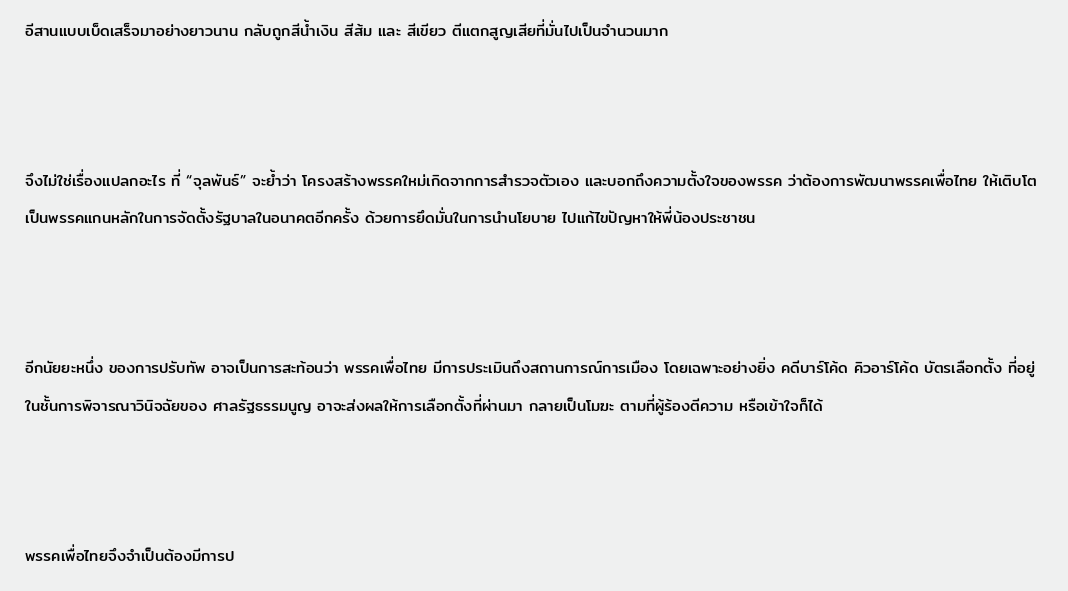อีสานแบบเบ็ดเสร็จมาอย่างยาวนาน กลับถูกสีน้ำเงิน สีส้ม และ สีเขียว ตีแตกสูญเสียที่มั่นไปเป็นจำนวนมาก



จึงไม่ใช่เรื่องแปลกอะไร ที่ “จุลพันธ์” จะย้ำว่า โครงสร้างพรรคใหม่เกิดจากการสำรวจตัวเอง และบอกถึงความตั้งใจของพรรค ว่าต้องการพัฒนาพรรคเพื่อไทย ให้เติบโตเป็นพรรคแกนหลักในการจัดตั้งรัฐบาลในอนาคตอีกครั้ง ด้วยการยึดมั่นในการนำนโยบาย ไปแก้ไขปัญหาให้พี่น้องประชาชน



อีกนัยยะหนึ่ง ของการปรับทัพ อาจเป็นการสะท้อนว่า พรรคเพื่อไทย มีการประเมินถึงสถานการณ์การเมือง โดยเฉพาะอย่างยิ่ง คดีบาร์โค้ด คิวอาร์โค้ด บัตรเลือกตั้ง ที่อยู่ในชั้นการพิจารณาวินิจฉัยของ ศาลรัฐธรรมนูญ อาจะส่งผลให้การเลือกตั้งที่ผ่านมา กลายเป็นโมฆะ ตามที่ผู้ร้องตีความ หรือเข้าใจก็ได้



พรรคเพื่อไทยจึงจำเป็นต้องมีการป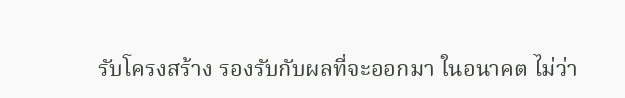รับโครงสร้าง รองรับกับผลที่จะออกมา ในอนาคต ไม่ว่า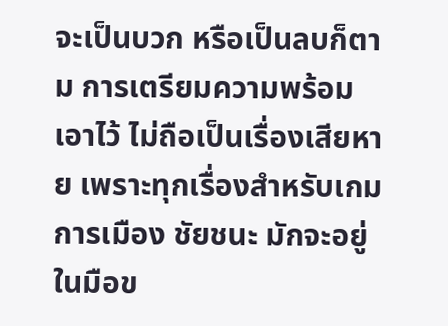จะเป็นบวก หรือเป็นลบก็ตาม การเตรียมความพร้อมเอาไว้ ไม่ถือเป็นเรื่องเสียหาย เพราะทุกเรื่องสำหรับเกมการเมือง ชัยชนะ มักจะอยู่ในมือข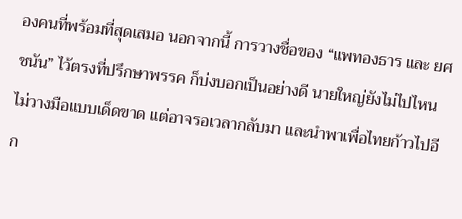องคนที่พร้อมที่สุดเสมอ นอกจากนี้ การวางชื่อของ “แพทองธาร และ ยศชนัน” ไว้ตรงที่ปรึกษาพรรค ก็บ่งบอกเป็นอย่างดี นายใหญ่ยังไม่ไปไหน ไม่วางมือแบบเด็ดขาด แต่อาจรอเวลากลับมา และนำพาเพื่อไทยก้าวไปอีก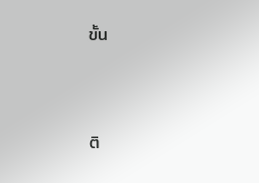ขั้น





ติ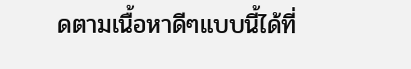ดตามเนื้อหาดีๆแบบนี้ได้ที่